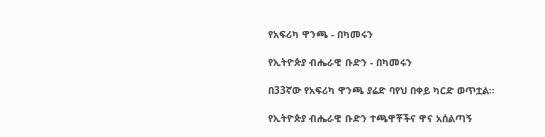የአፍሪካ ዋንጫ - በካመሩን

የኢትዮጵያ ብሔራዊ ቡድን - በካመሩን

በ33ኛው የአፍሪካ ዋንጫ ያሬድ ባየህ በቀይ ካርድ ወጥቷል።

የኢትዮጵያ ብሔራዊ ቡድን ተጫዋቾችና ዋና አሰልጣኝ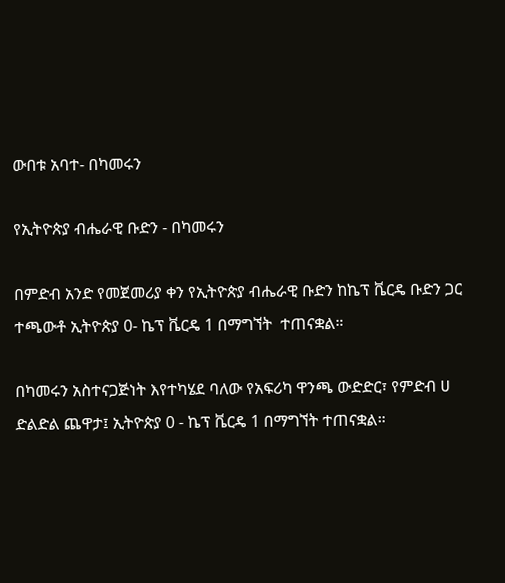ውበቱ አባተ- በካመሩን

የኢትዮጵያ ብሔራዊ ቡድን - በካመሩን

በምድብ አንድ የመጀመሪያ ቀን የኢትዮጵያ ብሔራዊ ቡድን ከኬፕ ቬርዴ ቡድን ጋር ተጫውቶ ኢትዮጵያ 0- ኬፕ ቬርዴ 1 በማግኘት  ተጠናቋል።

በካመሩን አስተናጋጅነት እየተካሄደ ባለው የአፍሪካ ዋንጫ ውድድር፣ የምድብ ሀ ድልድል ጨዋታ፤ ኢትዮጵያ 0 - ኬፕ ቬርዴ 1 በማግኘት ተጠናቋል።